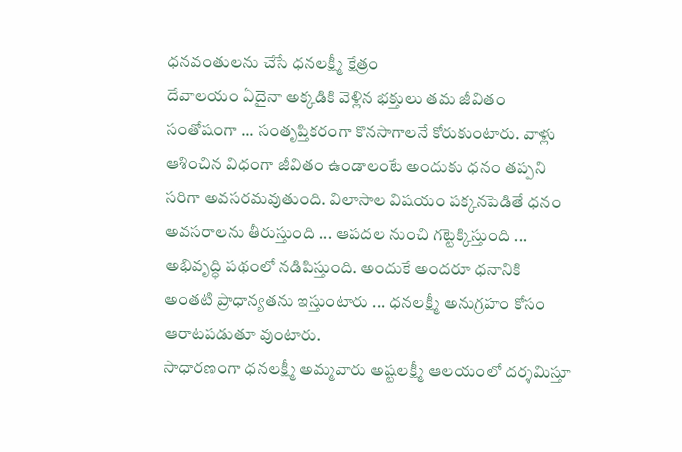ధనవంతులను చేసే ధనలక్ష్మీ క్షేత్రం
దేవాలయం ఏదైనా అక్కడికి వెళ్లిన భక్తులు తమ జీవితం సంతోషంగా ... సంతృప్తికరంగా కొనసాగాలనే కోరుకుంటారు. వాళ్లు ఆశించిన విధంగా జీవితం ఉండాలంటే అందుకు ధనం తప్పని సరిగా అవసరమవుతుంది. విలాసాల విషయం పక్కనపెడితే ధనం అవసరాలను తీరుస్తుంది ... ఆపదల నుంచి గట్టెక్కిస్తుంది ... అభివృద్ధి పథంలో నడిపిస్తుంది. అందుకే అందరూ ధనానికి అంతటి ప్రాధాన్యతను ఇస్తుంటారు ... ధనలక్ష్మీ అనుగ్రహం కోసం ఆరాటపడుతూ వుంటారు.
సాధారణంగా ధనలక్ష్మీ అమ్మవారు అష్టలక్ష్మీ ఆలయంలో దర్శమిస్తూ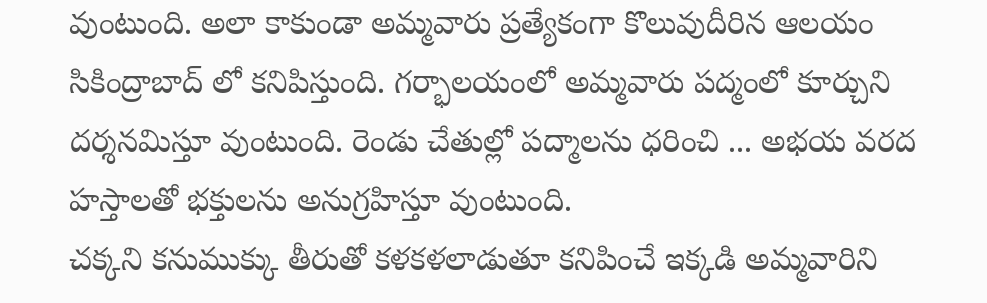వుంటుంది. అలా కాకుండా అమ్మవారు ప్రత్యేకంగా కొలువుదీరిన ఆలయం సికింద్రాబాద్ లో కనిపిస్తుంది. గర్భాలయంలో అమ్మవారు పద్మంలో కూర్చుని దర్శనమిస్తూ వుంటుంది. రెండు చేతుల్లో పద్మాలను ధరించి ... అభయ వరద హస్తాలతో భక్తులను అనుగ్రహిస్తూ వుంటుంది.
చక్కని కనుముక్కు తీరుతో కళకళలాడుతూ కనిపించే ఇక్కడి అమ్మవారిని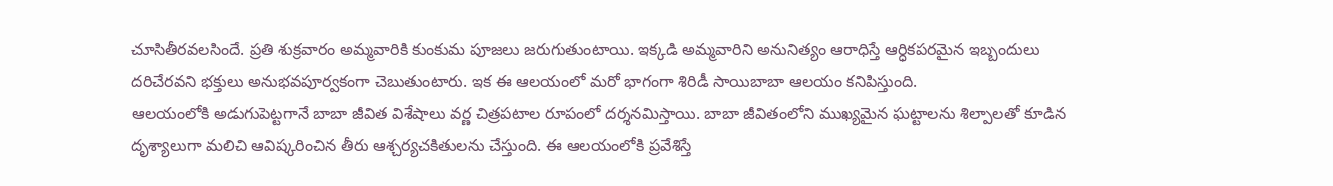చూసితీరవలసిందే. ప్రతి శుక్రవారం అమ్మవారికి కుంకుమ పూజలు జరుగుతుంటాయి. ఇక్కడి అమ్మవారిని అనునిత్యం ఆరాధిస్తే ఆర్ధికపరమైన ఇబ్బందులు దరిచేరవని భక్తులు అనుభవపూర్వకంగా చెబుతుంటారు. ఇక ఈ ఆలయంలో మరో భాగంగా శిరిడీ సాయిబాబా ఆలయం కనిపిస్తుంది.
ఆలయంలోకి అడుగుపెట్టగానే బాబా జీవిత విశేషాలు వర్ణ చిత్రపటాల రూపంలో దర్శనమిస్తాయి. బాబా జీవితంలోని ముఖ్యమైన ఘట్టాలను శిల్పాలతో కూడిన దృశ్యాలుగా మలిచి ఆవిష్కరించిన తీరు ఆశ్చర్యచకితులను చేస్తుంది. ఈ ఆలయంలోకి ప్రవేశిస్తే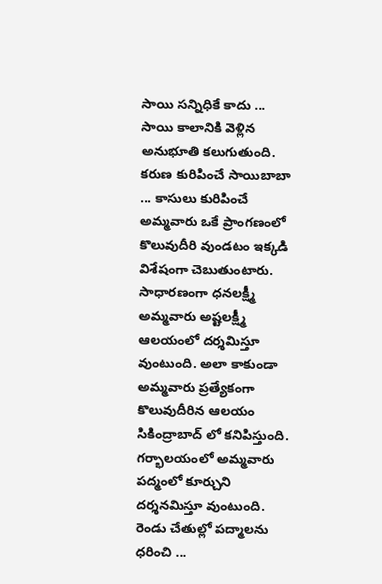సాయి సన్నిధికే కాదు ... సాయి కాలానికి వెళ్లిన అనుభూతి కలుగుతుంది. కరుణ కురిపించే సాయిబాబా ... కాసులు కురిపించే అమ్మవారు ఒకే ప్రాంగణంలో కొలువుదీరి వుండటం ఇక్కడి విశేషంగా చెబుతుంటారు.
సాధారణంగా ధనలక్ష్మీ అమ్మవారు అష్టలక్ష్మీ ఆలయంలో దర్శమిస్తూ వుంటుంది. అలా కాకుండా అమ్మవారు ప్రత్యేకంగా కొలువుదీరిన ఆలయం సికింద్రాబాద్ లో కనిపిస్తుంది. గర్భాలయంలో అమ్మవారు పద్మంలో కూర్చుని దర్శనమిస్తూ వుంటుంది. రెండు చేతుల్లో పద్మాలను ధరించి ...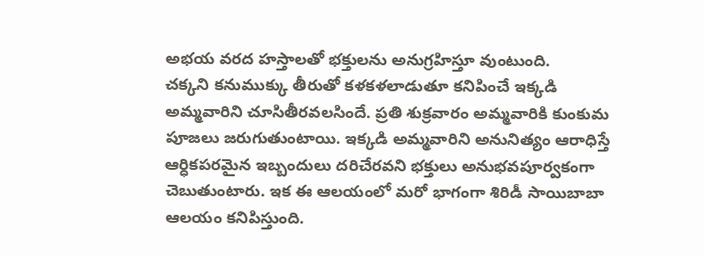అభయ వరద హస్తాలతో భక్తులను అనుగ్రహిస్తూ వుంటుంది.
చక్కని కనుముక్కు తీరుతో కళకళలాడుతూ కనిపించే ఇక్కడి అమ్మవారిని చూసితీరవలసిందే. ప్రతి శుక్రవారం అమ్మవారికి కుంకుమ పూజలు జరుగుతుంటాయి. ఇక్కడి అమ్మవారిని అనునిత్యం ఆరాధిస్తే ఆర్ధికపరమైన ఇబ్బందులు దరిచేరవని భక్తులు అనుభవపూర్వకంగా చెబుతుంటారు. ఇక ఈ ఆలయంలో మరో భాగంగా శిరిడీ సాయిబాబా ఆలయం కనిపిస్తుంది.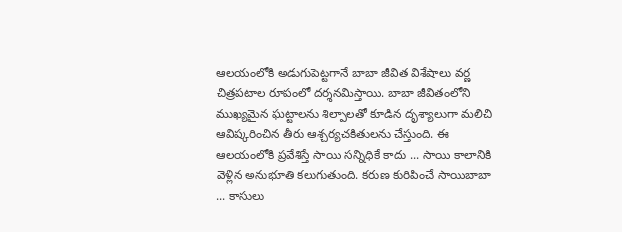ఆలయంలోకి అడుగుపెట్టగానే బాబా జీవిత విశేషాలు వర్ణ చిత్రపటాల రూపంలో దర్శనమిస్తాయి. బాబా జీవితంలోని ముఖ్యమైన ఘట్టాలను శిల్పాలతో కూడిన దృశ్యాలుగా మలిచి ఆవిష్కరించిన తీరు ఆశ్చర్యచకితులను చేస్తుంది. ఈ ఆలయంలోకి ప్రవేశిస్తే సాయి సన్నిధికే కాదు ... సాయి కాలానికి వెళ్లిన అనుభూతి కలుగుతుంది. కరుణ కురిపించే సాయిబాబా ... కాసులు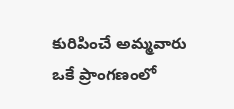కురిపించే అమ్మవారు ఒకే ప్రాంగణంలో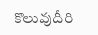కొలువుదీరి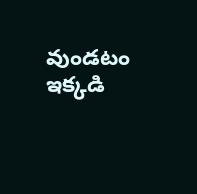వుండటం ఇక్కడి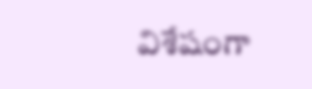విశేషంగా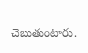చెబుతుంటారు.